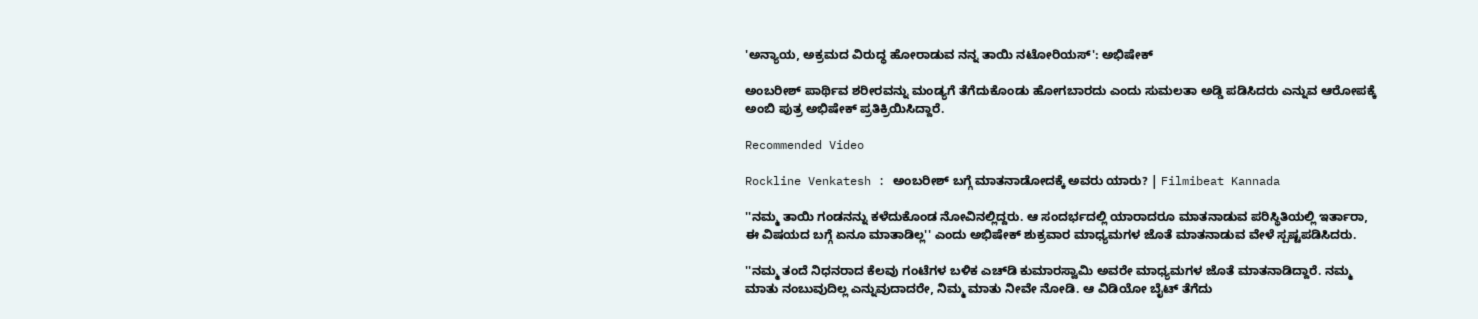'ಅನ್ಯಾಯ, ಅಕ್ರಮದ ವಿರುದ್ಧ ಹೋರಾಡುವ ನನ್ನ ತಾಯಿ ನಟೋರಿಯಸ್': ಅಭಿ‍ಷೇಕ್

ಅಂಬರೀಶ್ ಪಾರ್ಥಿವ ಶರೀರವನ್ನು ಮಂಡ್ಯಗೆ ತೆಗೆದುಕೊಂಡು ಹೋಗಬಾರದು ಎಂದು ಸುಮಲತಾ ಅಡ್ಡಿ ಪಡಿಸಿದರು ಎನ್ನುವ ಆರೋಪಕ್ಕೆ ಅಂಬಿ ಪುತ್ರ ಅಭಿಷೇಕ್ ಪ್ರತಿಕ್ರಿಯಿಸಿದ್ದಾರೆ.

Recommended Video

Rockline Venkatesh : ಅಂಬರೀಶ್ ಬಗ್ಗೆ ಮಾತನಾಡೋದಕ್ಕೆ ಅವರು ಯಾರು? | Filmibeat Kannada

''ನಮ್ಮ ತಾಯಿ ಗಂಡನನ್ನು ಕಳೆದುಕೊಂಡ ನೋವಿನಲ್ಲಿದ್ದರು. ಆ ಸಂದರ್ಭದಲ್ಲಿ ಯಾರಾದರೂ ಮಾತನಾಡುವ ಪರಿಸ್ಥಿತಿಯಲ್ಲಿ ಇರ್ತಾರಾ, ಈ ವಿಷಯದ ಬಗ್ಗೆ ಏನೂ ಮಾತಾಡಿಲ್ಲ'' ಎಂದು ಅಭಿಷೇಕ್ ಶುಕ್ರವಾರ ಮಾಧ್ಯಮಗಳ ಜೊತೆ ಮಾತನಾಡುವ ವೇಳೆ ಸ್ಪಷ್ಟಪಡಿಸಿದರು.

''ನಮ್ಮ ತಂದೆ ನಿಧನರಾದ ಕೆಲವು ಗಂಟೆಗಳ ಬಳಿಕ ಎಚ್‌ಡಿ ಕುಮಾರಸ್ವಾಮಿ ಅವರೇ ಮಾಧ್ಯಮಗಳ ಜೊತೆ ಮಾತನಾಡಿದ್ದಾರೆ. ನಮ್ಮ ಮಾತು ನಂಬುವುದಿಲ್ಲ ಎನ್ನುವುದಾದರೇ, ನಿಮ್ಮ ಮಾತು ನೀವೇ ನೋಡಿ. ಆ ವಿಡಿಯೋ ಬೈಟ್ ತೆಗೆದು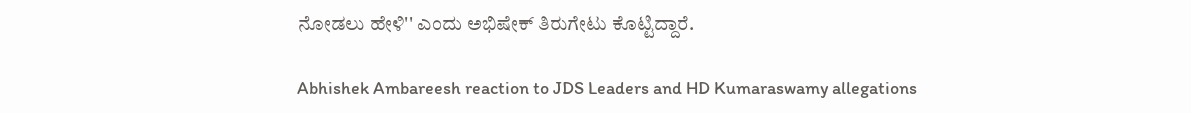ನೋಡಲು ಹೇಳಿ'' ಎಂದು ಅಭಿಷೇಕ್ ತಿರುಗೇಟು ಕೊಟ್ಟಿದ್ದಾರೆ.

Abhishek Ambareesh reaction to JDS Leaders and HD Kumaraswamy allegations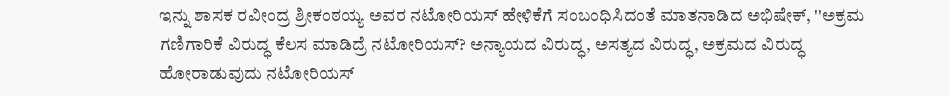ಇನ್ನು ಶಾಸಕ ರವೀಂದ್ರ ಶ್ರೀಕಂಠಯ್ಯ ಅವರ ನಟೋರಿಯಸ್ ಹೇಳಿಕೆಗೆ ಸಂಬಂಧಿಸಿದಂತೆ ಮಾತನಾಡಿದ ಅಭಿಷೇಕ್, ''ಅಕ್ರಮ ಗಣಿಗಾರಿಕೆ ವಿರುದ್ಧ ಕೆಲಸ ಮಾಡಿದ್ರೆ ನಟೋರಿಯಸ್? ಅನ್ಯಾಯದ ವಿರುದ್ಧ, ಅಸತ್ಯದ ವಿರುದ್ಧ, ಅಕ್ರಮದ ವಿರುದ್ಧ ಹೋರಾಡುವುದು ನಟೋರಿಯಸ್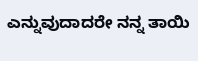ಎನ್ನುವುದಾದರೇ ನನ್ನ ತಾಯಿ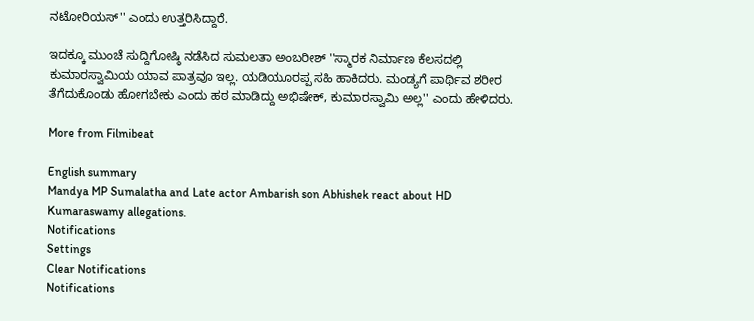ನಟೋರಿಯಸ್'' ಎಂದು ಉತ್ತರಿಸಿದ್ದಾರೆ.

ಇದಕ್ಕೂ ಮುಂಚೆ ಸುದ್ದಿಗೋಷ್ಠಿ ನಡೆಸಿದ ಸುಮಲತಾ ಅಂಬರೀಶ್ ''ಸ್ಮಾರಕ ನಿರ್ಮಾಣ ಕೆಲಸದಲ್ಲಿ ಕುಮಾರಸ್ವಾಮಿಯ ಯಾವ ಪಾತ್ರವೂ ಇಲ್ಲ. ಯಡಿಯೂರಪ್ಪ ಸಹಿ ಹಾಕಿದರು. ಮಂಡ್ಯಗೆ ಪಾರ್ಥಿವ ಶರೀರ ತೆಗೆದುಕೊಂಡು ಹೋಗಬೇಕು ಎಂದು ಹಠ ಮಾಡಿದ್ದು ಅಭಿಷೇಕ್, ಕುಮಾರಸ್ವಾಮಿ ಅಲ್ಲ'' ಎಂದು ಹೇಳಿದರು.

More from Filmibeat

English summary
Mandya MP Sumalatha and Late actor Ambarish son Abhishek react about HD Kumaraswamy allegations.
Notifications
Settings
Clear Notifications
Notifications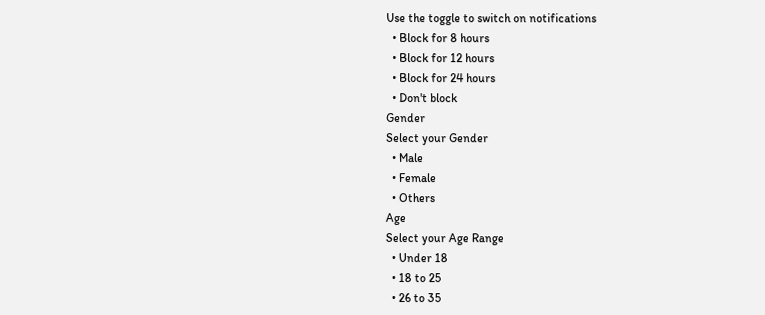Use the toggle to switch on notifications
  • Block for 8 hours
  • Block for 12 hours
  • Block for 24 hours
  • Don't block
Gender
Select your Gender
  • Male
  • Female
  • Others
Age
Select your Age Range
  • Under 18
  • 18 to 25
  • 26 to 35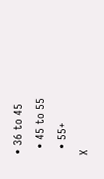• 36 to 45
  • 45 to 55
  • 55+
X